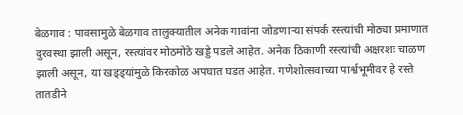बेळगाव : पावसामुळे बेळगाव तालुक्यातील अनेक गावांना जोडणाऱ्या संपर्क रस्त्यांची मोठ्या प्रमाणात दुरवस्था झाली असून, रस्त्यांवर मोठमोठे खड्डे पडले आहेत. अनेक ठिकाणी रस्त्यांची अक्षरशः चाळण झाली असून, या खड्ड्यांमुळे किरकोळ अपघात घडत आहेत. गणेशोत्सवाच्या पार्श्वभूमीवर हे रस्ते तातडीने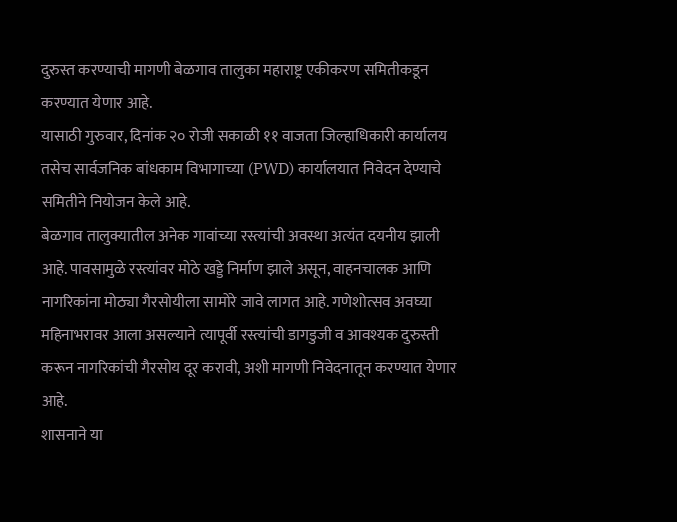दुरुस्त करण्याची मागणी बेळगाव तालुका महाराष्ट्र एकीकरण समितीकडून करण्यात येणार आहे.
यासाठी गुरुवार, दिनांक २० रोजी सकाळी ११ वाजता जिल्हाधिकारी कार्यालय तसेच सार्वजनिक बांधकाम विभागाच्या (PWD) कार्यालयात निवेदन देण्याचे समितीने नियोजन केले आहे.
बेळगाव तालुक्यातील अनेक गावांच्या रस्त्यांची अवस्था अत्यंत दयनीय झाली आहे. पावसामुळे रस्त्यांवर मोठे खड्डे निर्माण झाले असून, वाहनचालक आणि नागरिकांना मोठ्या गैरसोयीला सामोरे जावे लागत आहे. गणेशोत्सव अवघ्या महिनाभरावर आला असल्याने त्यापूर्वी रस्त्यांची डागडुजी व आवश्यक दुरुस्ती करून नागरिकांची गैरसोय दूर करावी, अशी मागणी निवेदनातून करण्यात येणार आहे.
शासनाने या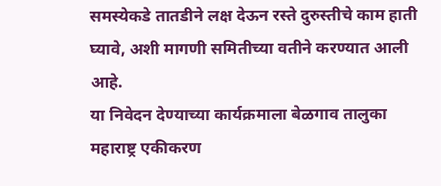समस्येकडे तातडीने लक्ष देऊन रस्ते दुरुस्तीचे काम हाती घ्यावे, अशी मागणी समितीच्या वतीने करण्यात आली आहे.
या निवेदन देण्याच्या कार्यक्रमाला बेळगाव तालुका महाराष्ट्र एकीकरण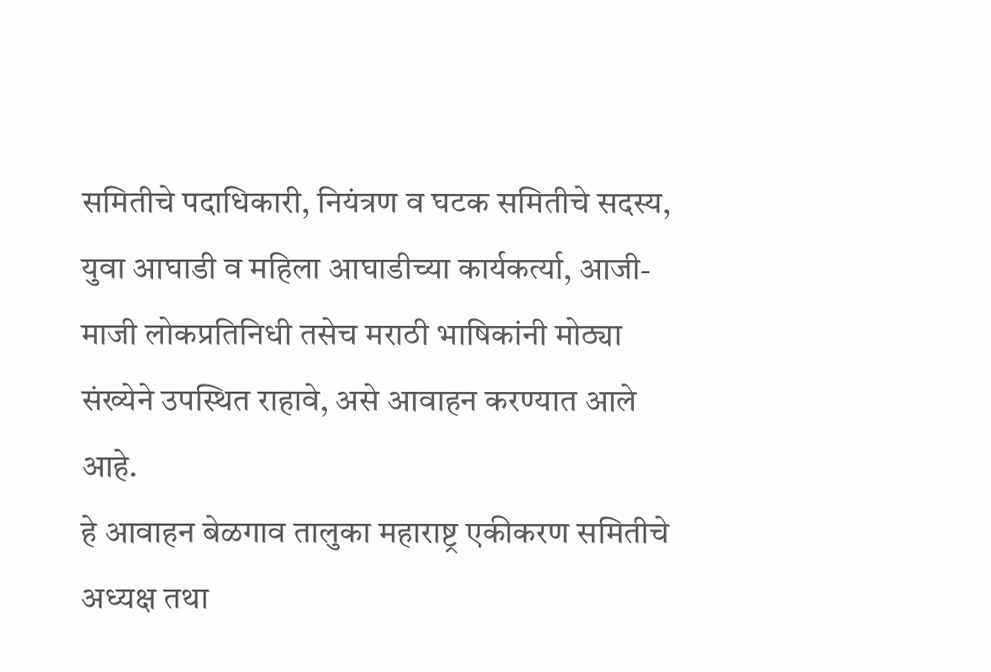समितीचे पदाधिकारी, नियंत्रण व घटक समितीचे सदस्य, युवा आघाडी व महिला आघाडीच्या कार्यकर्त्या, आजी-माजी लोकप्रतिनिधी तसेच मराठी भाषिकांनी मोठ्या संख्येने उपस्थित राहावे, असे आवाहन करण्यात आले आहे.
हे आवाहन बेळगाव तालुका महाराष्ट्र एकीकरण समितीचे अध्यक्ष तथा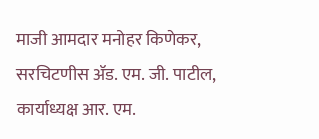माजी आमदार मनोहर किणेकर, सरचिटणीस ॲड. एम. जी. पाटील, कार्याध्यक्ष आर. एम.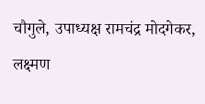चौगुले, उपाध्यक्ष रामचंद्र मोदगेकर, लक्ष्मण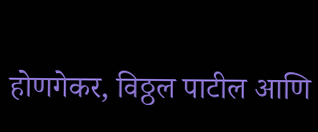होणगेकर, विठ्ठल पाटील आणि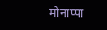मोनाप्पा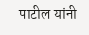पाटील यांनी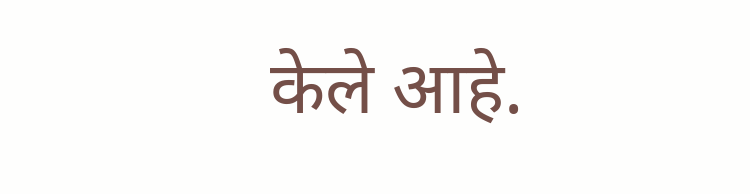केले आहे.